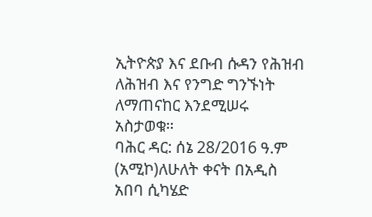ኢትዮጵያ እና ደቡብ ሱዳን የሕዝብ ለሕዝብ እና የንግድ ግንኙነት ለማጠናከር እንደሚሠሩ አስታወቁ።
ባሕር ዳር: ሰኔ 28/2016 ዓ.ም (አሚኮ)ለሁለት ቀናት በአዲስ አበባ ሲካሄድ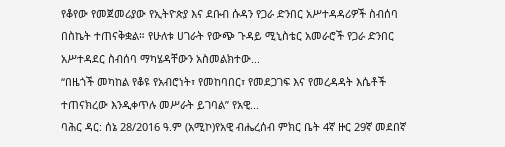የቆየው የመጀመሪያው የኢትዮጵያ እና ደቡብ ሱዳን የጋራ ድንበር አሥተዳዳሪዎች ስብሰባ በስኬት ተጠናቅቋል። የሁለቱ ሀገራት የውጭ ጉዳይ ሚኒስቴር አመራሮች የጋራ ድንበር አሥተዳደር ስብሰባ ማካሄዳቸውን አስመልክተው...
“በዜጎች መካከል የቆዩ የአብሮነት፣ የመከባበር፣ የመደጋገፍ እና የመረዳዳት እሴቶች ተጠናክረው እንዲቀጥሉ መሥራት ይገባል” የአዊ...
ባሕር ዳር: ሰኔ 28/2016 ዓ.ም (አሚኮ)የአዊ ብሔረሰብ ምክር ቤት 4ኛ ዙር 29ኛ መደበኛ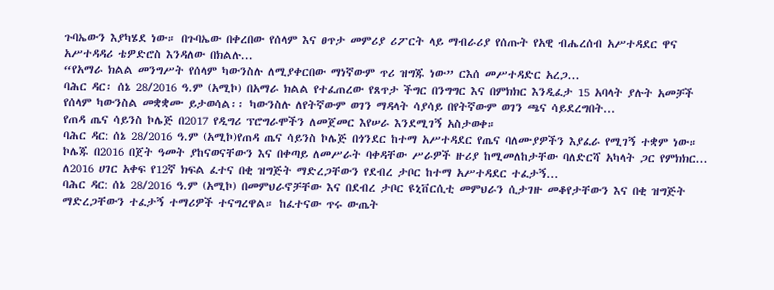ጉባኤውን እያካሄደ ነው። በጉባኤው በቀረበው የሰላም እና ፀጥታ መምሪያ ሪፖርት ላይ ማብራሪያ የሰጡት የአዊ ብሔረሰብ አሥተዳደር ዋና አሥተዳዳሪ ቴዎድሮስ እንዳለው በክልሉ...
“የአማራ ክልል መንግሥት የሰላም ካውንስሉ ለሚያቀርበው ማነኛውም ጥሪ ዝግጁ ነው” ርእሰ መሥተዳድር አረጋ...
ባሕር ዳር፡ ሰኔ 28/2016 ዓ.ም (አሚኮ) በአማራ ክልል የተፈጠረው የጸጥታ ችግር በንግግር እና በምክክር እንዲፈታ 15 አባላት ያሉት አመቻች የሰላም ካውንስል መቋቋሙ ይታወሳል፡፡ ካውንስሉ ለየትኛውም ወገን ማዳላት ሳያሳይ በየትኛውም ወገን ጫና ሳይደረግበት...
የጠዳ ጤና ሳይንስ ኮሌጅ በ2017 የዲግሪ ፕሮግራሞችን ለመጀመር እየሠራ እንደሚገኝ አስታወቀ።
ባሕር ዳር: ሰኔ 28/2016 ዓ.ም (አሚኮ)የጠዳ ጤና ሳይንስ ኮሌጅ በጎንደር ከተማ አሥተዳደር የጤና ባለሙያዎችን እያፈራ የሚገኝ ተቋም ነው። ኮሌጁ በ2016 በጀት ዓመት ያከናወናቸውን እና በቀጣይ ለመሥራት ባቀዳቸው ሥራዎች ዙሪያ ከሚመለከታቸው ባለድርሻ አካላት ጋር የምክክር...
ለ2016 ሀገር አቀፍ የ12ኛ ክፍል ፈተና በቂ ዝግጅት ማድረጋቸውን የደብረ ታቦር ከተማ አሥተዳደር ተፈታኝ...
ባሕር ዳር: ሰኔ 28/2016 ዓ.ም (አሚኮ) በመምህራኖቻቸው እና በደብረ ታቦር ዩኒቨርሲቲ መምህራን ሲታገዙ መቆየታቸውን እና በቂ ዝግጅት ማድረጋቸውን ተፈታኝ ተማሪዎች ተናግረዋል። ከፈተናው ጥሩ ውጤት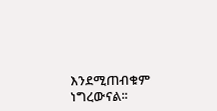እንደሚጠብቁም ነግረውናል፡፡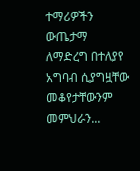ተማሪዎችን ውጤታማ ለማድረግ በተለያየ አግባብ ሲያግዟቸው መቆየታቸውንም መምህራን...